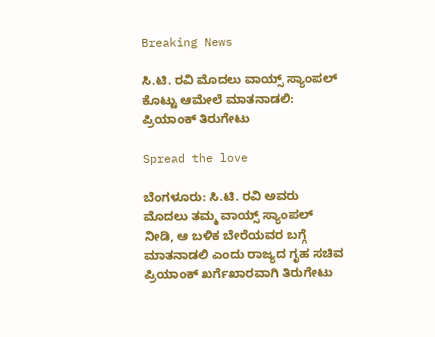Breaking News

ಸಿ.ಟಿ. ರವಿ ಮೊದಲು ವಾಯ್ಸ್ ಸ್ಯಾಂಪಲ್ ಕೊಟ್ಟು ಆಮೇಲೆ ಮಾತನಾಡಲಿ: ಪ್ರಿಯಾಂಕ್ ತಿರುಗೇಟು

Spread the love

ಬೆಂಗಳೂರು: ಸಿ.ಟಿ. ರವಿ ಅವರು ಮೊದಲು ತಮ್ಮ ವಾಯ್ಸ್ ಸ್ಯಾಂಪಲ್ ನೀಡಿ, ಆ ಬಳಿಕ ಬೇರೆಯವರ ಬಗ್ಗೆ ಮಾತನಾಡಲಿ ಎಂದು ರಾಜ್ಯದ ಗೃಹ ಸಚಿವ ಪ್ರಿಯಾಂಕ್ ಖರ್ಗೆಖಾರವಾಗಿ ತಿರುಗೇಟು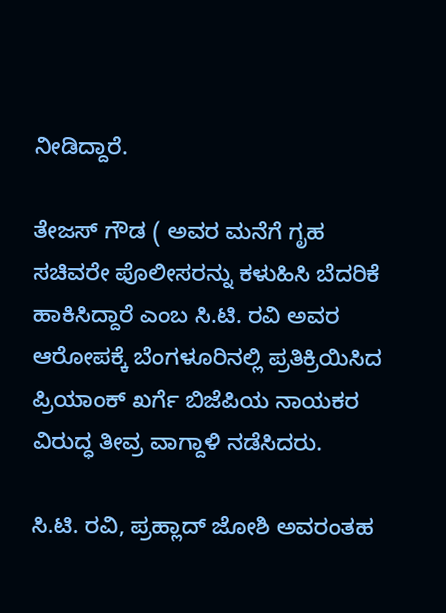ನೀಡಿದ್ದಾರೆ.

ತೇಜಸ್ ಗೌಡ ( ಅವರ ಮನೆಗೆ ಗೃಹ ಸಚಿವರೇ ಪೊಲೀಸರನ್ನು ಕಳುಹಿಸಿ ಬೆದರಿಕೆ ಹಾಕಿಸಿದ್ದಾರೆ ಎಂಬ ಸಿ.ಟಿ. ರವಿ ಅವರ ಆರೋಪಕ್ಕೆ ಬೆಂಗಳೂರಿನಲ್ಲಿ ಪ್ರತಿಕ್ರಿಯಿಸಿದ ಪ್ರಿಯಾಂಕ್ ಖರ್ಗೆ ಬಿಜೆಪಿಯ ನಾಯಕರ ವಿರುದ್ಧ ತೀವ್ರ ವಾಗ್ದಾಳಿ ನಡೆಸಿದರು.

ಸಿ.ಟಿ. ರವಿ, ಪ್ರಹ್ಲಾದ್ ಜೋಶಿ ಅವರಂತಹ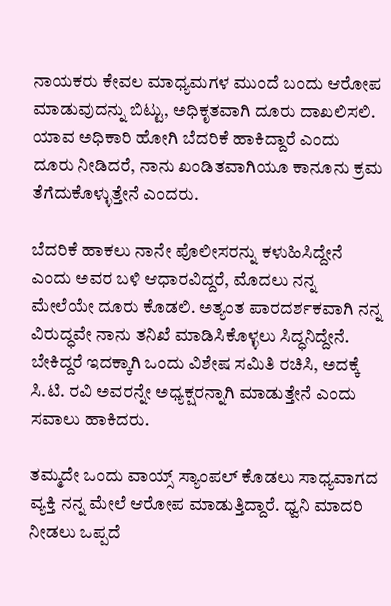ನಾಯಕರು ಕೇವಲ ಮಾಧ್ಯಮಗಳ ಮುಂದೆ ಬಂದು ಆರೋಪ ಮಾಡುವುದನ್ನು ಬಿಟ್ಟು, ಅಧಿಕೃತವಾಗಿ ದೂರು ದಾಖಲಿಸಲಿ. ಯಾವ ಅಧಿಕಾರಿ ಹೋಗಿ ಬೆದರಿಕೆ ಹಾಕಿದ್ದಾರೆ ಎಂದು ದೂರು ನೀಡಿದರೆ, ನಾನು ಖಂಡಿತವಾಗಿಯೂ ಕಾನೂನು ಕ್ರಮ ತೆಗೆದುಕೊಳ್ಳುತ್ತೇನೆ ಎಂದರು.

ಬೆದರಿಕೆ ಹಾಕಲು ನಾನೇ ಪೊಲೀಸರನ್ನು ಕಳುಹಿಸಿದ್ದೇನೆ ಎಂದು ಅವರ ಬಳಿ ಆಧಾರವಿದ್ದರೆ, ಮೊದಲು ನನ್ನ ಮೇಲೆಯೇ ದೂರು ಕೊಡಲಿ. ಅತ್ಯಂತ ಪಾರದರ್ಶಕವಾಗಿ ನನ್ನ ವಿರುದ್ಧವೇ ನಾನು ತನಿಖೆ ಮಾಡಿಸಿಕೊಳ್ಳಲು ಸಿದ್ಧನಿದ್ದೇನೆ. ಬೇಕಿದ್ದರೆ ಇದಕ್ಕಾಗಿ ಒಂದು ವಿಶೇಷ ಸಮಿತಿ ರಚಿಸಿ, ಅದಕ್ಕೆ ಸಿ.ಟಿ. ರವಿ ಅವರನ್ನೇ ಅಧ್ಯಕ್ಷರನ್ನಾಗಿ ಮಾಡುತ್ತೇನೆ ಎಂದು ಸವಾಲು ಹಾಕಿದರು.

ತಮ್ಮದೇ ಒಂದು ವಾಯ್ಸ್ ಸ್ಯಾಂಪಲ್ ಕೊಡಲು ಸಾಧ್ಯವಾಗದ ವ್ಯಕ್ತಿ ನನ್ನ ಮೇಲೆ ಆರೋಪ ಮಾಡುತ್ತಿದ್ದಾರೆ. ಧ್ವನಿ ಮಾದರಿ ನೀಡಲು ಒಪ್ಪದೆ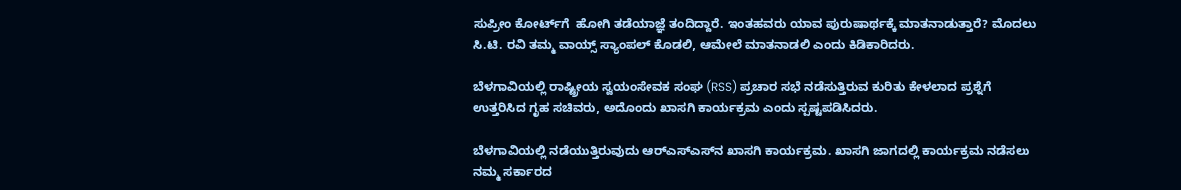ಸುಪ್ರೀಂ ಕೋರ್ಟ್‌ಗೆ  ಹೋಗಿ ತಡೆಯಾಜ್ಞೆ ತಂದಿದ್ದಾರೆ. ಇಂತಹವರು ಯಾವ ಪುರುಷಾರ್ಥಕ್ಕೆ ಮಾತನಾಡುತ್ತಾರೆ? ಮೊದಲು ಸಿ.ಟಿ. ರವಿ ತಮ್ಮ ವಾಯ್ಸ್ ಸ್ಯಾಂಪಲ್ ಕೊಡಲಿ, ಆಮೇಲೆ ಮಾತನಾಡಲಿ ಎಂದು ಕಿಡಿಕಾರಿದರು.

ಬೆಳಗಾವಿಯಲ್ಲಿ ರಾಷ್ಟ್ರೀಯ ಸ್ವಯಂಸೇವಕ ಸಂಘ (RSS) ಪ್ರಚಾರ ಸಭೆ ನಡೆಸುತ್ತಿರುವ ಕುರಿತು ಕೇಳಲಾದ ಪ್ರಶ್ನೆಗೆ ಉತ್ತರಿಸಿದ ಗೃಹ ಸಚಿವರು, ಅದೊಂದು ಖಾಸಗಿ ಕಾರ್ಯಕ್ರಮ ಎಂದು ಸ್ಪಷ್ಟಪಡಿಸಿದರು.

ಬೆಳಗಾವಿಯಲ್ಲಿ ನಡೆಯುತ್ತಿರುವುದು ಆರ್‌ಎಸ್‌ಎಸ್‌ನ ಖಾಸಗಿ ಕಾರ್ಯಕ್ರಮ. ಖಾಸಗಿ ಜಾಗದಲ್ಲಿ ಕಾರ್ಯಕ್ರಮ ನಡೆಸಲು ನಮ್ಮ ಸರ್ಕಾರದ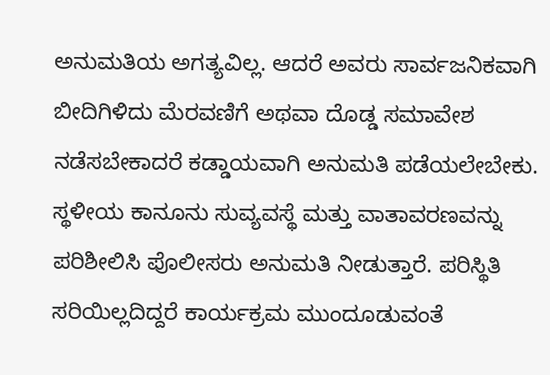ಅನುಮತಿಯ ಅಗತ್ಯವಿಲ್ಲ. ಆದರೆ ಅವರು ಸಾರ್ವಜನಿಕವಾಗಿ ಬೀದಿಗಿಳಿದು ಮೆರವಣಿಗೆ ಅಥವಾ ದೊಡ್ಡ ಸಮಾವೇಶ ನಡೆಸಬೇಕಾದರೆ ಕಡ್ಡಾಯವಾಗಿ ಅನುಮತಿ ಪಡೆಯಲೇಬೇಕು. ಸ್ಥಳೀಯ ಕಾನೂನು ಸುವ್ಯವಸ್ಥೆ ಮತ್ತು ವಾತಾವರಣವನ್ನು ಪರಿಶೀಲಿಸಿ ಪೊಲೀಸರು ಅನುಮತಿ ನೀಡುತ್ತಾರೆ. ಪರಿಸ್ಥಿತಿ ಸರಿಯಿಲ್ಲದಿದ್ದರೆ ಕಾರ್ಯಕ್ರಮ ಮುಂದೂಡುವಂತೆ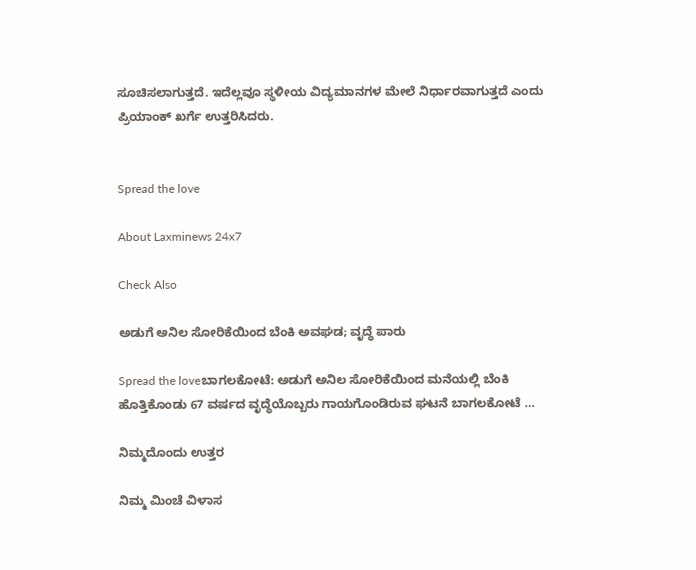ಸೂಚಿಸಲಾಗುತ್ತದೆ. ಇದೆಲ್ಲವೂ ಸ್ಥಳೀಯ ವಿದ್ಯಮಾನಗಳ ಮೇಲೆ ನಿರ್ಧಾರವಾಗುತ್ತದೆ ಎಂದು ಪ್ರಿಯಾಂಕ್ ಖರ್ಗೆ ಉತ್ತರಿಸಿದರು.


Spread the love

About Laxminews 24x7

Check Also

ಅಡುಗೆ ಅನಿಲ ಸೋರಿಕೆಯಿಂದ ಬೆಂಕಿ ಅವಘಡ; ವೃದ್ಧೆ ಪಾರು

Spread the loveಬಾಗಲಕೋಟೆ: ಅಡುಗೆ ಅನಿಲ ಸೋರಿಕೆಯಿಂದ ಮನೆಯಲ್ಲಿ ಬೆಂಕಿ  ಹೊತ್ತಿಕೊಂಡು 67 ವರ್ಷದ ವೃದ್ಧೆಯೊಬ್ಬರು ಗಾಯಗೊಂಡಿರುವ ಘಟನೆ ಬಾಗಲಕೋಟೆ …

ನಿಮ್ಮದೊಂದು ಉತ್ತರ

ನಿಮ್ಮ ಮಿಂಚೆ ವಿಳಾಸ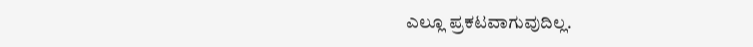ಎಲ್ಲೂ ಪ್ರಕಟವಾಗುವುದಿಲ್ಲ.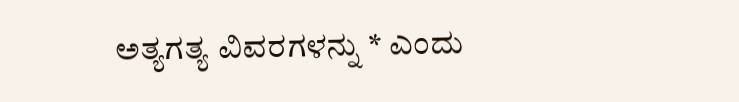ಅತ್ಯಗತ್ಯ ವಿವರಗಳನ್ನು * ಎಂದು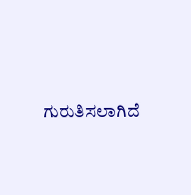ಗುರುತಿಸಲಾಗಿದೆ